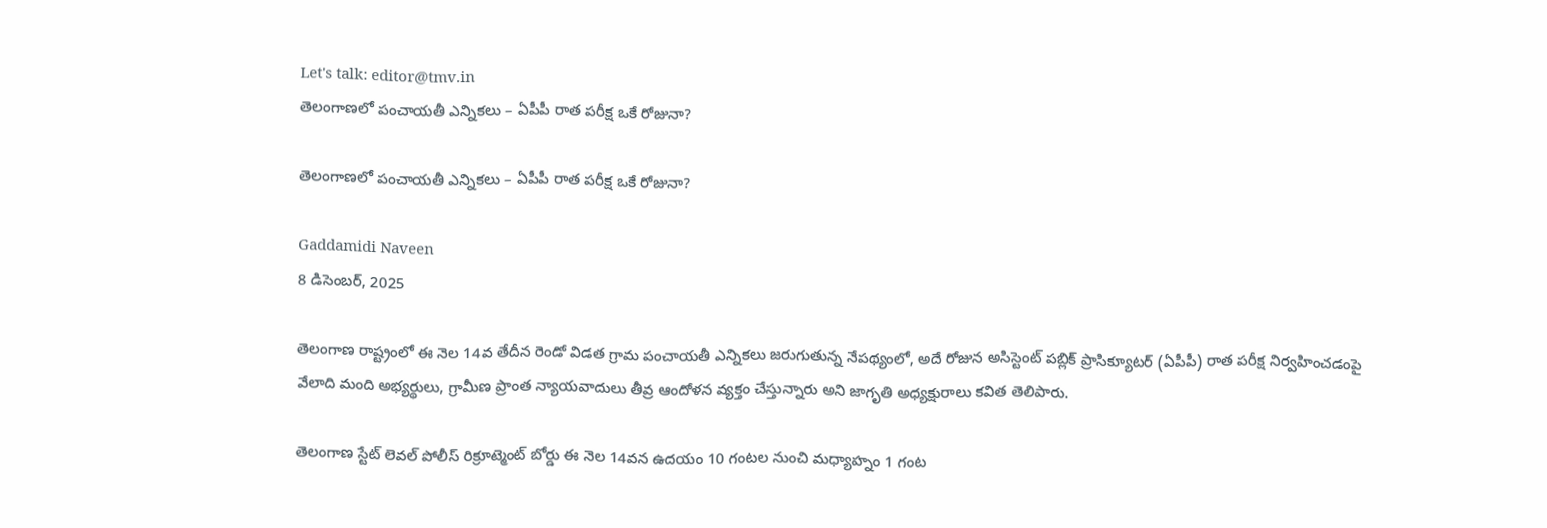Let's talk: editor@tmv.in
తెలంగాణలో పంచాయతీ ఎన్నికలు – ఏపీపీ రాత పరీక్ష ఒకే రోజునా?

తెలంగాణలో పంచాయతీ ఎన్నికలు – ఏపీపీ రాత పరీక్ష ఒకే రోజునా?

Gaddamidi Naveen
8 డిసెంబర్, 2025

తెలంగాణ రాష్ట్రంలో ఈ నెల 14వ తేదీన రెండో విడత గ్రామ పంచాయతీ ఎన్నికలు జరుగుతున్న నేపథ్యంలో, అదే రోజున అసిస్టెంట్ పబ్లిక్ ప్రాసిక్యూటర్ (ఏపీపీ) రాత పరీక్ష నిర్వహించడంపై వేలాది మంది అభ్యర్థులు, గ్రామీణ ప్రాంత న్యాయవాదులు తీవ్ర ఆందోళన వ్యక్తం చేస్తున్నారు అని జాగృతి అధ్య‌క్షురాలు క‌విత తెలిపారు.

తెలంగాణ స్టేట్ లెవల్ పోలీస్ రిక్రూట్మెంట్ బోర్డు ఈ నెల 14వన ఉదయం 10 గంటల నుంచి మధ్యాహ్నం 1 గంట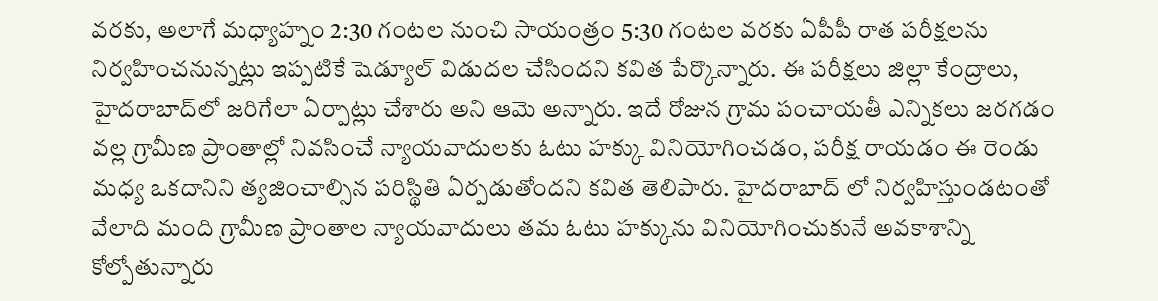వరకు, అలాగే మధ్యాహ్నం 2:30 గంటల నుంచి సాయంత్రం 5:30 గంటల వరకు ఏపీపీ రాత పరీక్షలను నిర్వహించనున్నట్లు ఇప్పటికే షెడ్యూల్ విడుదల చేసిందని క‌విత పేర్కొన్నారు. ఈ పరీక్షలు జిల్లా కేంద్రాలు, హైదరాబాద్‌లో జరిగేలా ఏర్పాట్లు చేశారు అని ఆమె అన్నారు. ఇదే రోజున గ్రామ పంచాయతీ ఎన్నికలు జరగడం వల్ల గ్రామీణ ప్రాంతాల్లో నివసించే న్యాయవాదులకు ఓటు హక్కు వినియోగించడం, పరీక్ష రాయడం ఈ రెండు మధ్య ఒకదానిని త్యజించాల్సిన పరిస్థితి ఏర్పడుతోందని క‌విత తెలిపారు. హైదరాబాద్ లో నిర్వహిస్తుండటంతో వేలాది మంది గ్రామీణ ప్రాంతాల న్యాయవాదులు తమ ఓటు హక్కును వినియోగించుకునే అవకాశాన్ని కోల్పోతున్నారు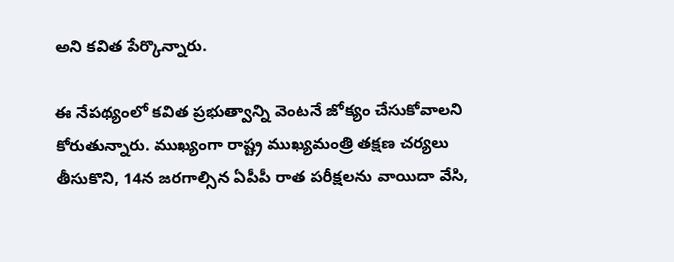అని కవిత పేర్కొన్నారు.

ఈ నేపథ్యంలో క‌విత‌ ప్రభుత్వాన్ని వెంటనే జోక్యం చేసుకోవాలని కోరుతున్నారు. ముఖ్యంగా రాష్ట్ర ముఖ్యమంత్రి తక్షణ చర్యలు తీసుకొని, 14న జరగాల్సిన ఏపీపీ రాత పరీక్షలను వాయిదా వేసి,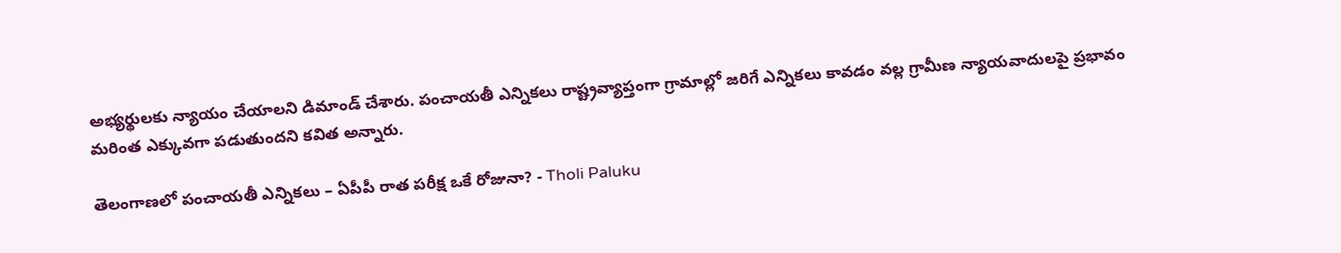అభ్యర్థులకు న్యాయం చేయాలని డిమాండ్ చేశారు. పంచాయతీ ఎన్నికలు రాష్ట్రవ్యాప్తంగా గ్రామాల్లో జరిగే ఎన్నికలు కావడం వల్ల గ్రామీణ న్యాయవాదులపై ప్రభావం మరింత ఎక్కువగా పడుతుందని క‌విత అన్నారు.

తెలంగాణలో పంచాయతీ ఎన్నికలు – ఏపీపీ రాత పరీక్ష ఒకే రోజునా? - Tholi Paluku